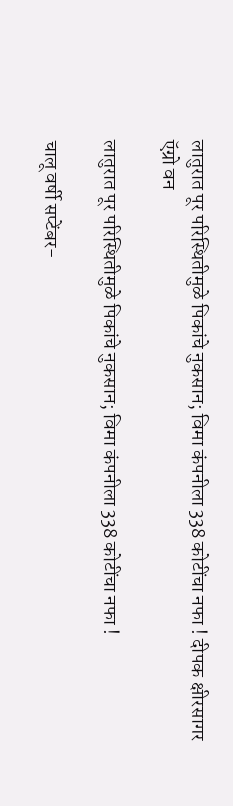लातुरात पूर परिस्थितीमुळे पिकांचे नुकसान; विमा कंपनीला 338 कोटींचा नफा ! दीपक क्षीरसागर
ऍग्रो वन

लातुरात पूर परिस्थितीमुळे पिकांचे नुकसान; विमा कंपनीला 338 कोटींचा नफा !

चालू वर्षी सप्टेंबर-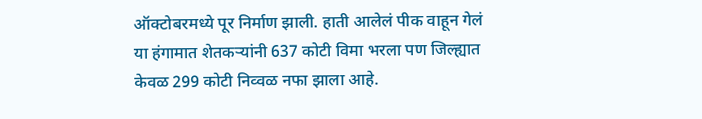ऑक्टोबरमध्ये पूर निर्माण झाली. हाती आलेलं पीक वाहून गेलं या हंगामात शेतकऱ्यांनी 637 कोटी विमा भरला पण जिल्ह्यात केवळ 299 कोटी निव्वळ नफा झाला आहे.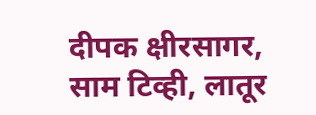दीपक क्षीरसागर, साम टिव्ही, लातूर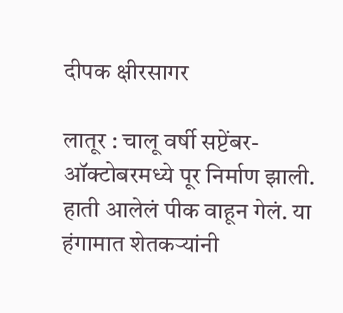दीपक क्षीरसागर

लातूर : चालू वर्षी सप्टेंबर-ऑक्टोबरमध्ये पूर निर्माण झाली. हाती आलेलं पीक वाहून गेलं. या हंगामात शेतकऱ्यांनी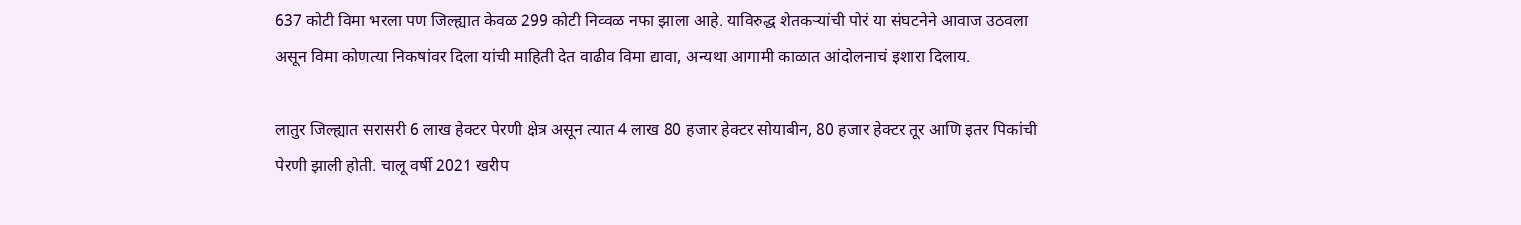637 कोटी विमा भरला पण जिल्ह्यात केवळ 299 कोटी निव्वळ नफा झाला आहे. याविरुद्ध शेतकऱ्यांची पोरं या संघटनेने आवाज उठवला असून विमा कोणत्या निकषांवर दिला यांची माहिती देत वाढीव विमा द्यावा, अन्यथा आगामी काळात आंदोलनाचं इशारा दिलाय.

लातुर जिल्ह्यात सरासरी 6 लाख हेक्टर पेरणी क्षेत्र असून त्यात 4 लाख 80 हजार हेक्टर सोयाबीन, 80 हजार हेक्टर तूर आणि इतर पिकांची पेरणी झाली होती. चालू वर्षी 2021 खरीप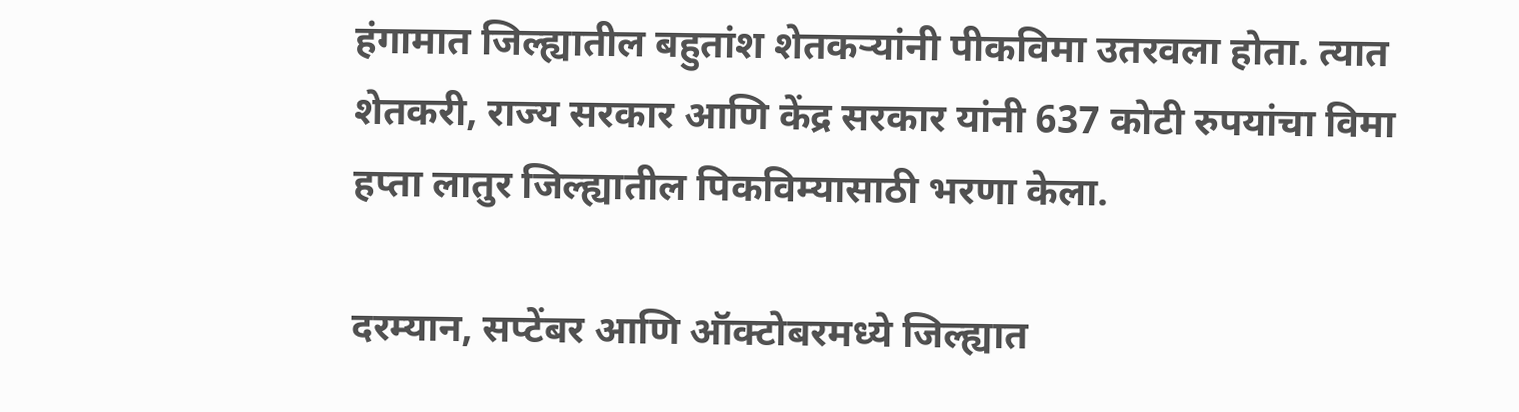हंगामात जिल्ह्यातील बहुतांश शेतकऱ्यांनी पीकविमा उतरवला होता. त्यात शेतकरी, राज्य सरकार आणि केंद्र सरकार यांनी 637 कोटी रुपयांचा विमा हप्ता लातुर जिल्ह्यातील पिकविम्यासाठी भरणा केला.

दरम्यान, सप्टेंबर आणि ऑक्टोबरमध्ये जिल्ह्यात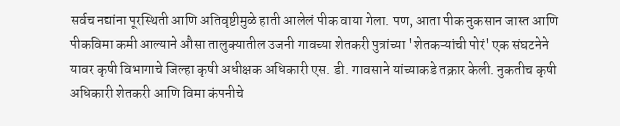सर्वच नद्यांना पूरस्थिती आणि अतिवृष्टीमुळे हाती आलेलं पीक वाया गेला. पण, आता पीक नुकसान जास्त आणि पीकविमा कमी आल्याने औसा तालुक्यातील उजनी गावच्या शेतकरी पुत्रांच्या 'शेतकऱ्यांची पोरं' एक संघटनेने यावर कृषी विभागाचे जिल्हा कृषी अधीक्षक अधिकारी एस. डी. गावसाने यांच्याकडे तक्रार केली. नुकतीच कृषी अधिकारी शेतकरी आणि विमा कंपनीचे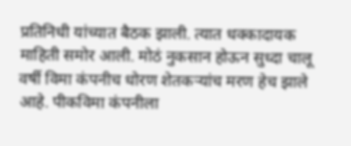प्रतिनिधी यांच्यात बैठक झाली. त्यात धक्कादायक माहिती समोर आली. मोठं नुकसान होऊन सुध्दा चालू वर्षी विमा कंपनीच धोरण शेतकऱ्यांच मरण हेच झाले आहे. पीकविमा कंपनीला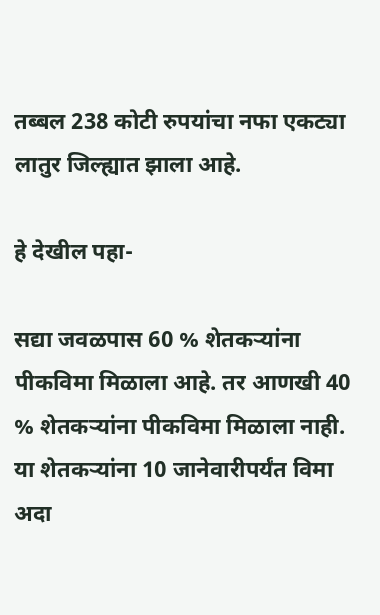तब्बल 238 कोटी रुपयांचा नफा एकट्या लातुर जिल्ह्यात झाला आहे.

हे देखील पहा-

सद्या जवळपास 60 % शेतकऱ्यांना पीकविमा मिळाला आहे. तर आणखी 40 % शेतकऱ्यांना पीकविमा मिळाला नाही. या शेतकऱ्यांना 10 जानेवारीपर्यंत विमा अदा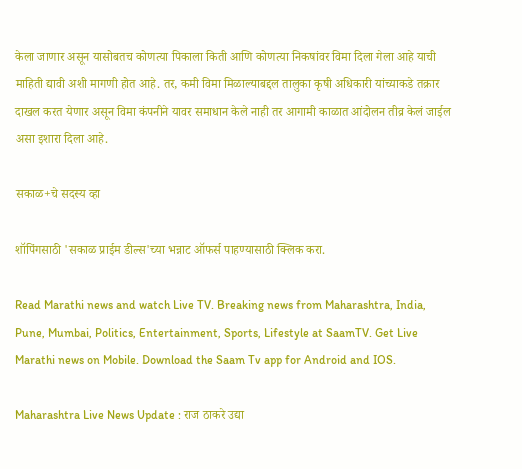केला जाणार असून यासोबतच कोणत्या पिकाला किती आणि कोणत्या निकषांवर विमा दिला गेला आहे याची माहिती द्यावी अशी मागणी होत आहे. तर, कमी विमा मिळाल्याबद्दल तालुका कृषी अधिकारी यांच्याकडे तक्रार दाखल करत येणार असून विमा कंपनीने यावर समाधान केले नाही तर आगामी काळात आंदोलन तीव्र केलं जाईल असा इशारा दिला आहे.

सकाळ+चे सदस्य व्हा

शॉपिंगसाठी 'सकाळ प्राईम डील्स'च्या भन्नाट ऑफर्स पाहण्यासाठी क्लिक करा.

Read Marathi news and watch Live TV. Breaking news from Maharashtra, India, Pune, Mumbai, Politics, Entertainment, Sports, Lifestyle at SaamTV. Get Live Marathi news on Mobile. Download the Saam Tv app for Android and IOS.

Maharashtra Live News Update : राज ठाकरे उद्या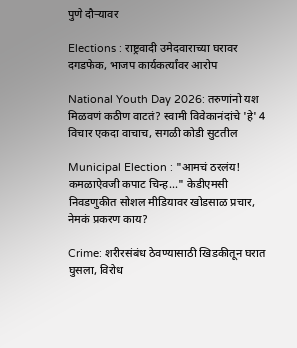पुणे दौऱ्यावर

Elections : राष्ट्रवादी उमेदवाराच्या घरावर दगडफेक, भाजप कार्यकर्त्यांवर आरोप

National Youth Day 2026: तरुणांनो यश मिळवणं कठीण वाटतं? स्वामी विवेकानंदांचे 'हे' 4 विचार एकदा वाचाच, सगळी कोडी सुटतील

Municipal Election : "आमचं ठरलंय! कमळाऐवजी कपाट चिन्ह..." केडीएमसी निवडणुकीत सोशल मीडियावर खोडसाळ प्रचार, नेमकं प्रकरण काय?

Crime: शरीरसंबंध ठेवण्यासाठी खिडकीतून घरात घुसला, विरोध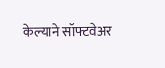केल्याने सॉफ्टवेअर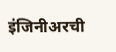इंजिनीअरची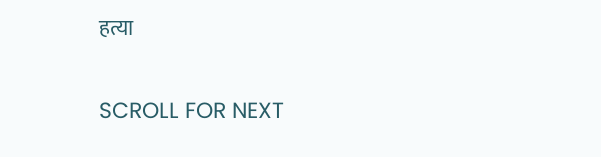हत्या

SCROLL FOR NEXT